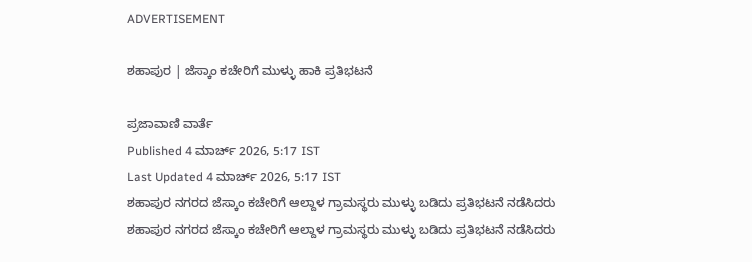ADVERTISEMENT

ಶಹಾಪುರ | ಜೆಸ್ಕಾಂ ಕಚೇರಿಗೆ ಮುಳ್ಳು ಹಾಕಿ ಪ್ರತಿಭಟನೆ

ಪ್ರಜಾವಾಣಿ ವಾರ್ತೆ
Published 4 ಮಾರ್ಚ್ 2026, 5:17 IST
Last Updated 4 ಮಾರ್ಚ್ 2026, 5:17 IST
ಶಹಾಪುರ ನಗರದ ಜೆಸ್ಕಾಂ ಕಚೇರಿಗೆ ಆಲ್ದಾಳ ಗ್ರಾಮಸ್ಥರು ಮುಳ್ಳು ಬಡಿದು ಪ್ರತಿಭಟನೆ ನಡೆಸಿದರು
ಶಹಾಪುರ ನಗರದ ಜೆಸ್ಕಾಂ ಕಚೇರಿಗೆ ಆಲ್ದಾಳ ಗ್ರಾಮಸ್ಥರು ಮುಳ್ಳು ಬಡಿದು ಪ್ರತಿಭಟನೆ ನಡೆಸಿದರು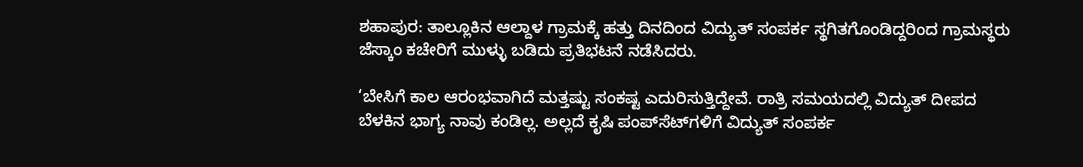ಶಹಾಪುರ: ತಾಲ್ಲೂಕಿನ ಆಲ್ದಾಳ ಗ್ರಾಮಕ್ಕೆ ಹತ್ತು ದಿನದಿಂದ ವಿದ್ಯುತ್ ಸಂಪರ್ಕ ಸ್ಥಗಿತಗೊಂಡಿದ್ದರಿಂದ ಗ್ರಾಮಸ್ಥರು ಜೆಸ್ಕಾಂ ಕಚೇರಿಗೆ ಮುಳ್ಳು ಬಡಿದು ಪ್ರತಿಭಟನೆ ನಡೆಸಿದರು.

‘ಬೇಸಿಗೆ ಕಾಲ ಆರಂಭವಾಗಿದೆ ಮತ್ತಷ್ಟು ಸಂಕಷ್ಟ ಎದುರಿಸುತ್ತಿದ್ದೇವೆ. ರಾತ್ರಿ ಸಮಯದಲ್ಲಿ ವಿದ್ಯುತ್ ದೀಪದ ಬೆಳಕಿನ ಭಾಗ್ಯ ನಾವು ಕಂಡಿಲ್ಲ. ಅಲ್ಲದೆ ಕೃಷಿ ಪಂಪ್‌ಸೆಟ್‌ಗಳಿಗೆ ವಿದ್ಯುತ್ ಸಂಪರ್ಕ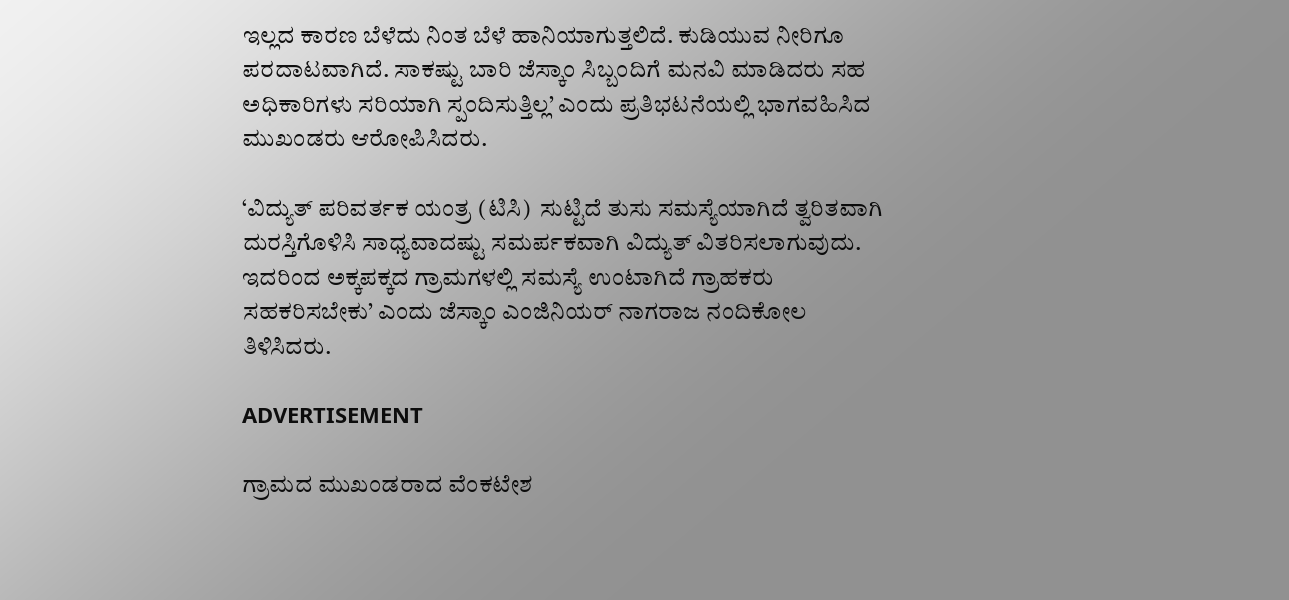ಇಲ್ಲದ ಕಾರಣ ಬೆಳೆದು ನಿಂತ ಬೆಳೆ ಹಾನಿಯಾಗುತ್ತಲಿದೆ. ಕುಡಿಯುವ ನೀರಿಗೂ ಪರದಾಟವಾಗಿದೆ. ಸಾಕಷ್ಟು ಬಾರಿ ಜೆಸ್ಕಾಂ ಸಿಬ್ಬಂದಿಗೆ ಮನವಿ ಮಾಡಿದರು ಸಹ ಅಧಿಕಾರಿಗಳು ಸರಿಯಾಗಿ ಸ್ಪಂದಿಸುತ್ತಿಲ್ಲ’ ಎಂದು ಪ್ರತಿಭಟನೆಯಲ್ಲಿ ಭಾಗವಹಿಸಿದ ಮುಖಂಡರು ಆರೋಪಿಸಿದರು.

‘ವಿದ್ಯುತ್ ಪರಿವರ್ತಕ ಯಂತ್ರ (ಟಿಸಿ)  ಸುಟ್ಟಿದೆ ತುಸು ಸಮಸ್ಯೆಯಾಗಿದೆ ತ್ವರಿತವಾಗಿ ದುರಸ್ತಿಗೊಳಿಸಿ ಸಾಧ್ಯವಾದಷ್ಟು ಸಮರ್ಪಕವಾಗಿ ವಿದ್ಯುತ್ ವಿತರಿಸಲಾಗುವುದು. ಇದರಿಂದ ಅಕ್ಕಪಕ್ಕದ ಗ್ರಾಮಗಳಲ್ಲಿ ಸಮಸ್ಯೆ ಉಂಟಾಗಿದೆ ಗ್ರಾಹಕರು ಸಹಕರಿಸಬೇಕು’ ಎಂದು ಜೆಸ್ಕಾಂ ಎಂಜಿನಿಯರ್ ನಾಗರಾಜ ನಂದಿಕೋಲ ತಿಳಿಸಿದರು.

ADVERTISEMENT

ಗ್ರಾಮದ ಮುಖಂಡರಾದ ವೆಂಕಟೇಶ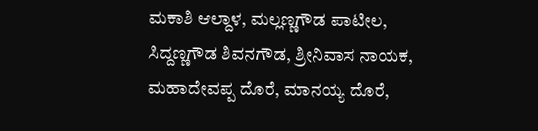ಮಕಾಶಿ ಆಲ್ದಾಳ, ಮಲ್ಲಣ್ಣಗೌಡ ಪಾಟೀಲ, ಸಿದ್ದಣ್ಣಗೌಡ ಶಿವನಗೌಡ, ಶ್ರೀನಿವಾಸ ನಾಯಕ, ಮಹಾದೇವಪ್ಪ ದೊರೆ, ಮಾನಯ್ಯ ದೊರೆ,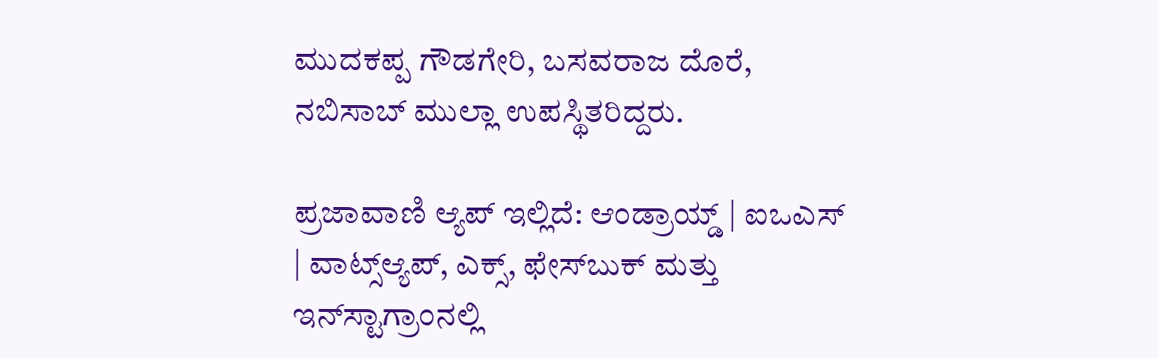ಮುದಕಪ್ಪ ಗೌಡಗೇರಿ, ಬಸವರಾಜ ದೊರೆ, ನಬಿಸಾಬ್ ಮುಲ್ಲಾ ಉಪಸ್ಥಿತರಿದ್ದರು.

ಪ್ರಜಾವಾಣಿ ಆ್ಯಪ್ ಇಲ್ಲಿದೆ: ಆಂಡ್ರಾಯ್ಡ್ | ಐಒಎಸ್ | ವಾಟ್ಸ್ಆ್ಯಪ್, ಎಕ್ಸ್, ಫೇಸ್‌ಬುಕ್ ಮತ್ತು ಇನ್‌ಸ್ಟಾಗ್ರಾಂನಲ್ಲಿ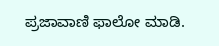ಪ್ರಜಾವಾಣಿ ಫಾಲೋ ಮಾಡಿ.